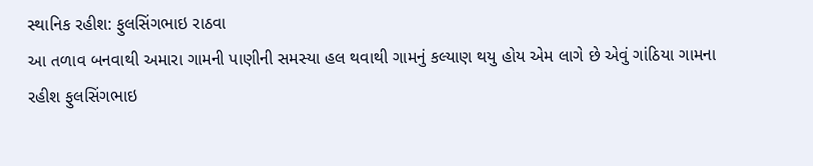સ્થાનિક રહીશ: ફુલસિંગભાઇ રાઠવા
આ તળાવ બનવાથી અમારા ગામની પાણીની સમસ્યા હલ થવાથી ગામનું કલ્યાણ થયુ હોય એમ લાગે છે એવું ગાંઠિયા ગામના રહીશ ફુલસિંગભાઇ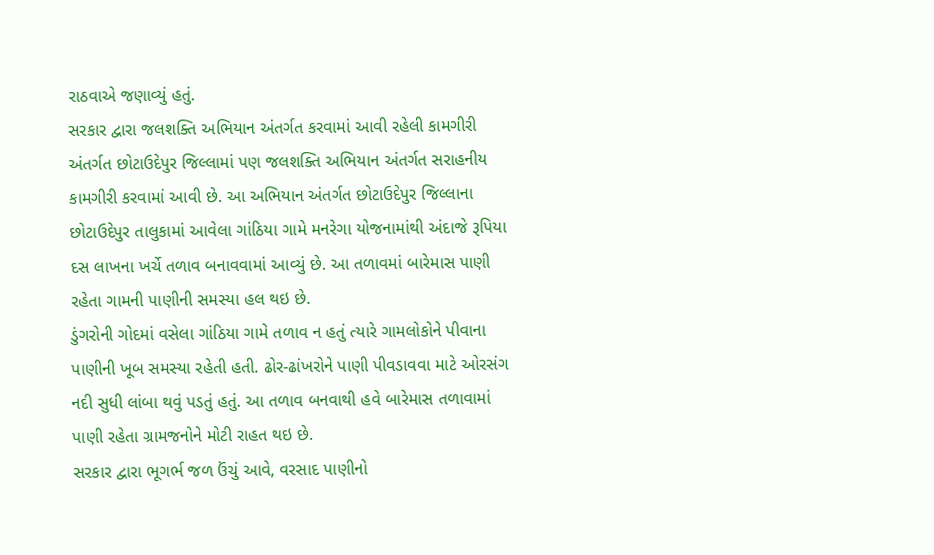રાઠવાએ જણાવ્યું હતું.
સરકાર દ્વારા જલશક્તિ અભિયાન અંતર્ગત કરવામાં આવી રહેલી કામગીરી અંતર્ગત છોટાઉદેપુર જિલ્લામાં પણ જલશક્તિ અભિયાન અંતર્ગત સરાહનીય કામગીરી કરવામાં આવી છે. આ અભિયાન અંતર્ગત છોટાઉદેપુર જિલ્લાના છોટાઉદેપુર તાલુકામાં આવેલા ગાંઠિયા ગામે મનરેગા યોજનામાંથી અંદાજે રૂપિયા દસ લાખના ખર્ચે તળાવ બનાવવામાં આવ્યું છે. આ તળાવમાં બારેમાસ પાણી રહેતા ગામની પાણીની સમસ્યા હલ થઇ છે.
ડુંગરોની ગોદમાં વસેલા ગાંઠિયા ગામે તળાવ ન હતું ત્યારે ગામલોકોને પીવાના પાણીની ખૂબ સમસ્યા રહેતી હતી. ઢોર-ઢાંખરોને પાણી પીવડાવવા માટે ઓરસંગ નદી સુધી લાંબા થવું પડતું હતું. આ તળાવ બનવાથી હવે બારેમાસ તળાવામાં પાણી રહેતા ગ્રામજનોને મોટી રાહત થઇ છે.
સરકાર દ્વારા ભૂગર્ભ જળ ઉંચું આવે, વરસાદ પાણીનો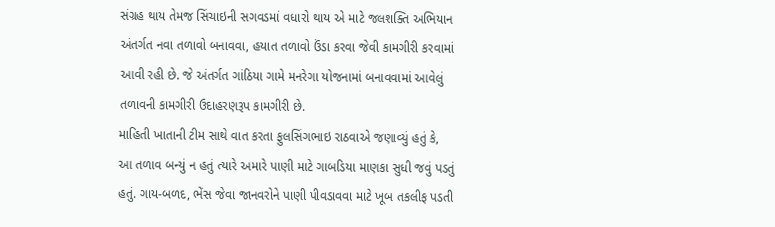સંગ્રહ થાય તેમજ સિંચાઇની સગવડમાં વધારો થાય એ માટે જલશક્તિ અભિયાન અંતર્ગત નવા તળાવો બનાવવા, હયાત તળાવો ઉંડા કરવા જેવી કામગીરી કરવામાં આવી રહી છે. જે અંતર્ગત ગાંઠિયા ગામે મનરેગા યોજનામાં બનાવવામાં આવેલું તળાવની કામગીરી ઉદાહરણરૂપ કામગીરી છે.
માહિતી ખાતાની ટીમ સાથે વાત કરતા ફુલસિંગભાઇ રાઠવાએ જણાવ્યું હતું કે, આ તળાવ બન્યું ન હતું ત્યારે અમારે પાણી માટે ગાબડિયા માણકા સુધી જવું પડતું હતું. ગાય-બળદ, ભેંસ જેવા જાનવરોને પાણી પીવડાવવા માટે ખૂબ તકલીફ પડતી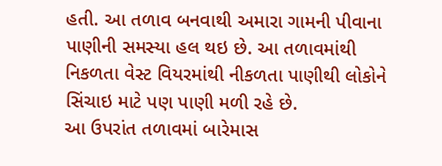હતી. આ તળાવ બનવાથી અમારા ગામની પીવાના પાણીની સમસ્યા હલ થઇ છે. આ તળાવમાંથી નિકળતા વેસ્ટ વિયરમાંથી નીકળતા પાણીથી લોકોને સિંચાઇ માટે પણ પાણી મળી રહે છે.
આ ઉપરાંત તળાવમાં બારેમાસ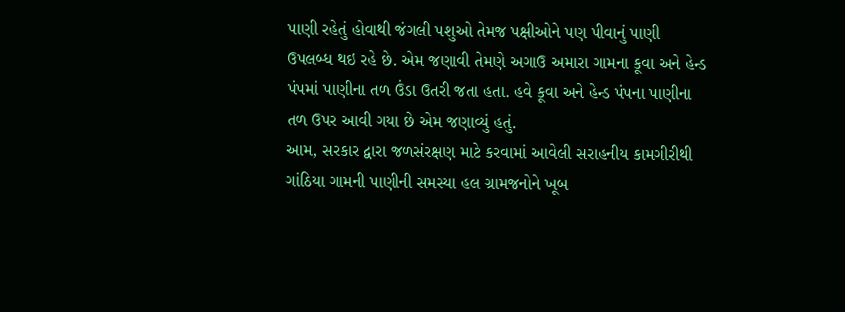પાણી રહેતું હોવાથી જંગલી પશુઓ તેમજ પક્ષીઓને પણ પીવાનું પાણી ઉપલબ્ધ થઇ રહે છે. એમ જણાવી તેમણે અગાઉ અમારા ગામના કૂવા અને હેન્ડ પંપમાં પાણીના તળ ઉંડા ઉતરી જતા હતા. હવે કૂવા અને હેન્ડ પંપના પાણીના તળ ઉપર આવી ગયા છે એમ જણાવ્યું હતું.
આમ, સરકાર દ્વારા જળસંરક્ષણ માટે કરવામાં આવેલી સરાહનીય કામગીરીથી ગાંઠિયા ગામની પાણીની સમસ્યા હલ ગ્રામજનોને ખૂબ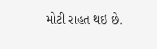મોટી રાહત થઇ છે.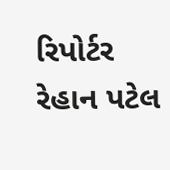રિપોર્ટર રેહાન પટેલ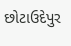છોટાઉદેપુર